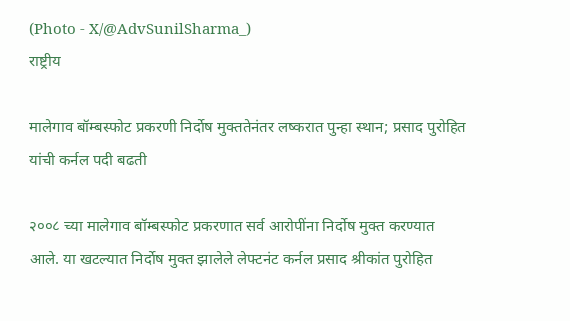(Photo - X/@AdvSunilSharma_)
राष्ट्रीय

मालेगाव बॉम्बस्फोट प्रकरणी निर्दोष मुक्ततेनंतर लष्करात पुन्हा स्थान; प्रसाद पुरोहित यांची कर्नल पदी बढती

२००८ च्या मालेगाव बॉम्बस्फोट प्रकरणात सर्व आरोपींना निर्दोष मुक्त करण्यात आले. या खटल्यात निर्दोष मुक्त झालेले लेफ्टनंट कर्नल प्रसाद श्रीकांत पुरोहित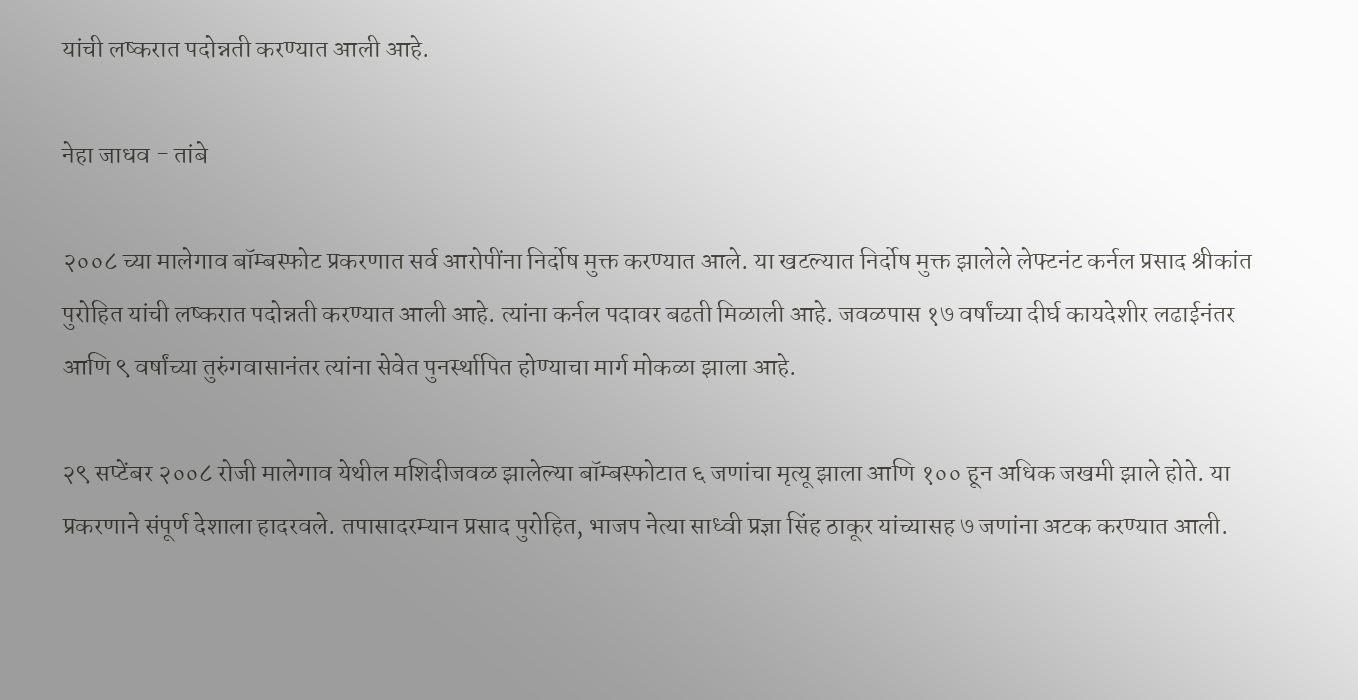यांची लष्करात पदोन्नती करण्यात आली आहे.

नेहा जाधव - तांबे

२००८ च्या मालेगाव बॉम्बस्फोट प्रकरणात सर्व आरोपींना निर्दोष मुक्त करण्यात आले. या खटल्यात निर्दोष मुक्त झालेले लेफ्टनंट कर्नल प्रसाद श्रीकांत पुरोहित यांची लष्करात पदोन्नती करण्यात आली आहे. त्यांना कर्नल पदावर बढती मिळाली आहे. जवळपास १७ वर्षांच्या दीर्घ कायदेशीर लढाईनंतर आणि ९ वर्षांच्या तुरुंगवासानंतर त्यांना सेवेत पुनर्स्थापित होण्याचा मार्ग मोकळा झाला आहे.

२९ सप्टेंबर २००८ रोजी मालेगाव येथील मशिदीजवळ झालेल्या बॉम्बस्फोटात ६ जणांचा मृत्यू झाला आणि १०० हून अधिक जखमी झाले होते. या प्रकरणाने संपूर्ण देशाला हादरवले. तपासादरम्यान प्रसाद पुरोहित, भाजप नेत्या साध्वी प्रज्ञा सिंह ठाकूर यांच्यासह ७ जणांना अटक करण्यात आली.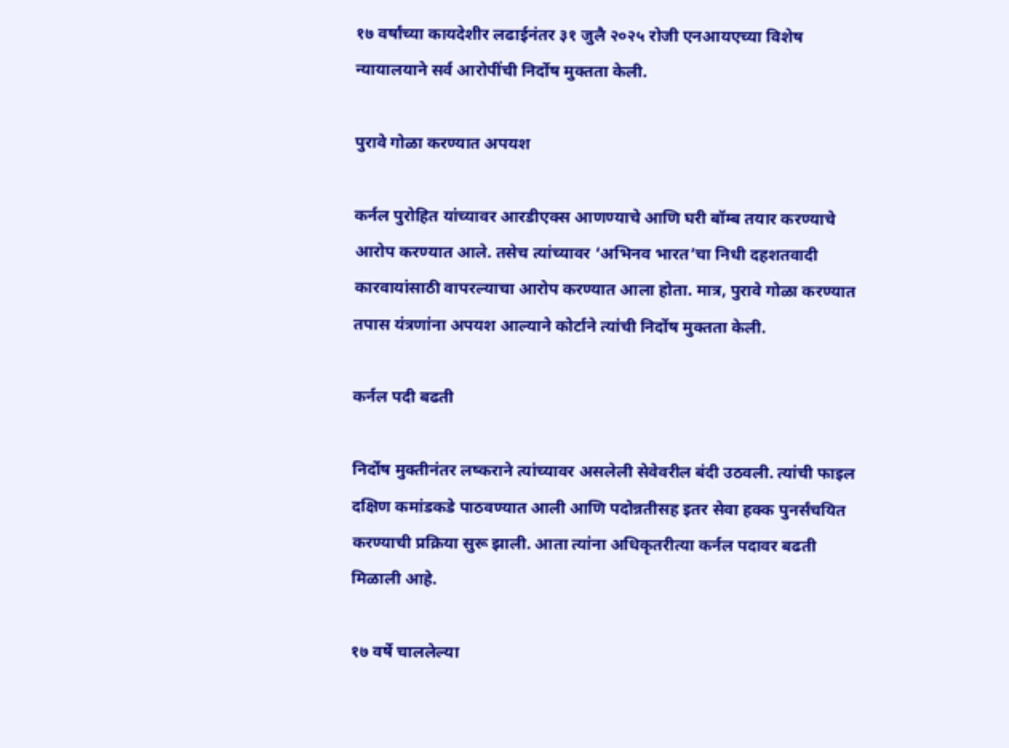१७ वर्षांच्या कायदेशीर लढाईनंतर ३१ जुलै २०२५ रोजी एनआयएच्या विशेष न्यायालयाने सर्व आरोपींची निर्दोष मुक्तता केली.

पुरावे गोळा करण्यात अपयश

कर्नल पुरोहित यांच्यावर आरडीएक्स आणण्याचे आणि घरी बॉम्ब तयार करण्याचे आरोप करण्यात आले. तसेच त्यांच्यावर ‘अभिनव भारत’चा निधी दहशतवादी कारवायांसाठी वापरल्याचा आरोप करण्यात आला होता. मात्र, पुरावे गोळा करण्यात तपास यंत्रणांना अपयश आल्याने कोर्टाने त्यांची निर्दोष मुक्तता केली.

कर्नल पदी बढती

निर्दोष मुक्तीनंतर लष्कराने त्यांच्यावर असलेली सेवेवरील बंदी उठवली. त्यांची फाइल दक्षिण कमांडकडे पाठवण्यात आली आणि पदोन्नतीसह इतर सेवा हक्क पुनर्संचयित करण्याची प्रक्रिया सुरू झाली. आता त्यांना अधिकृतरीत्या कर्नल पदावर बढती मिळाली आहे.

१७ वर्षे चाललेल्या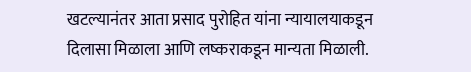खटल्यानंतर आता प्रसाद पुरोहित यांना न्यायालयाकडून दिलासा मिळाला आणि लष्कराकडून मान्यता मिळाली.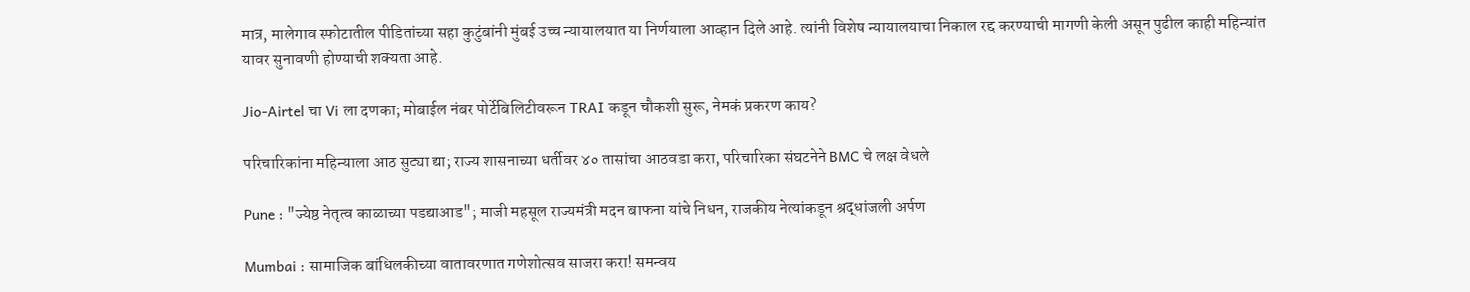मात्र, मालेगाव स्फोटातील पीडितांच्या सहा कुटुंबांनी मुंबई उच्च न्यायालयात या निर्णयाला आव्हान दिले आहे. त्यांनी विशेष न्यायालयाचा निकाल रद्द करण्याची मागणी केली असून पुढील काही महिन्यांत यावर सुनावणी होण्याची शक्यता आहे.

Jio-Airtel चा Vi ला दणका; मोबाईल नंबर पोर्टेबिलिटीवरून TRAI कडून चौकशी सुरू, नेमकं प्रकरण काय?

परिचारिकांना महिन्याला आठ सुट्या द्या; राज्य शासनाच्या धर्तीवर ४० तासांचा आठवडा करा, परिचारिका संघटनेने BMC चे लक्ष वेधले

Pune : "ज्येष्ठ नेतृत्व काळाच्या पडद्याआड"; माजी महसूल राज्यमंत्री मदन बाफना यांचे निधन, राजकीय नेत्यांकडून श्रद्धांजली अर्पण

Mumbai : सामाजिक बांधिलकीच्या वातावरणात गणेशोत्सव साजरा करा! समन्वय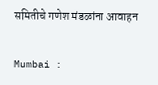समितीचे गणेश मंडळांना आवाहन

Mumbai :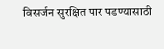विसर्जन सुरक्षित पार पडण्यासाठी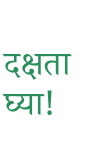दक्षता घ्या!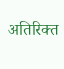अतिरिक्त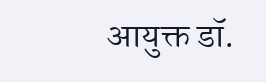आयुक्त डॉ.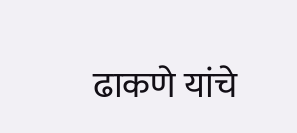ढाकणे यांचे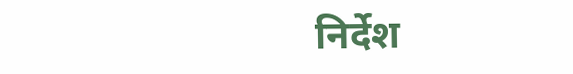निर्देश